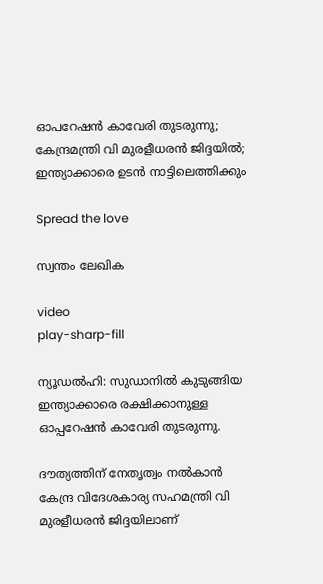ഓപറേഷന്‍ കാവേരി തുടരുന്നു; കേന്ദ്രമന്ത്രി വി മുരളീധരന്‍ ജിദ്ദയില്‍; ഇന്ത്യാക്കാരെ ഉടൻ നാട്ടിലെത്തിക്കും

Spread the love

സ്വന്തം ലേഖിക

video
play-sharp-fill

ന്യൂഡൽഹി: സുഡാനില്‍ കുടുങ്ങിയ ഇന്ത്യാക്കാരെ രക്ഷിക്കാനുള്ള ഓപ്പറേഷന്‍ കാവേരി തുടരുന്നു.

ദൗത്യത്തിന് നേതൃത്വം നല്‍കാന്‍ കേന്ദ്ര വിദേശകാര്യ സഹമന്ത്രി വി മുരളീധരന്‍ ജിദ്ദയിലാണ്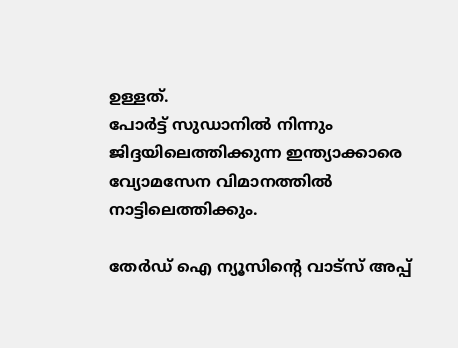ഉള്ളത്.
പോര്‍ട്ട് സുഡാനില്‍ നിന്നും ജിദ്ദയിലെത്തിക്കുന്ന ഇന്ത്യാക്കാരെ വ്യോമസേന വിമാനത്തില്‍ നാട്ടിലെത്തിക്കും.

തേർഡ് ഐ ന്യൂസിന്റെ വാട്സ് അപ്പ്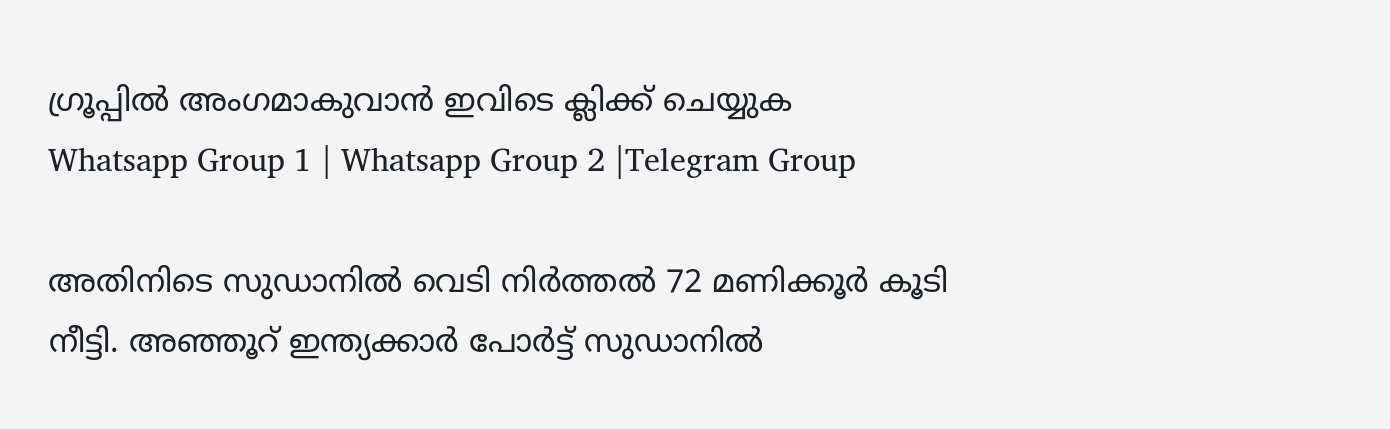ഗ്രൂപ്പിൽ അംഗമാകുവാൻ ഇവിടെ ക്ലിക്ക് ചെയ്യുക
Whatsapp Group 1 | Whatsapp Group 2 |Telegram Group

അതിനിടെ സുഡാനില്‍ വെടി നിര്‍ത്തല്‍ 72 മണിക്കൂര്‍ കൂടി നീട്ടി. അഞ്ഞൂറ് ഇന്ത്യക്കാര്‍ പോര്‍ട്ട് സുഡാനില്‍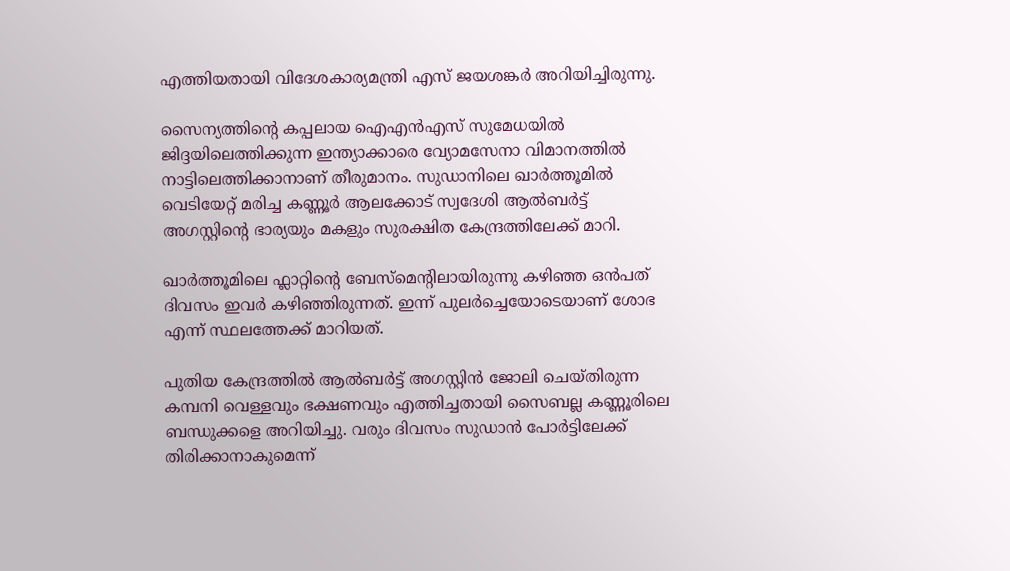എത്തിയതായി വിദേശകാര്യമന്ത്രി എസ് ജയശങ്കര്‍ അറിയിച്ചിരുന്നു.

സൈന്യത്തിന്റെ കപ്പലായ ഐഎന്‍എസ് സുമേധയില്‍ ജിദ്ദയിലെത്തിക്കുന്ന ഇന്ത്യാക്കാരെ വ്യോമസേനാ വിമാനത്തില്‍ നാട്ടിലെത്തിക്കാനാണ് തീരുമാനം. സുഡാനിലെ ഖാര്‍ത്തൂമില്‍ വെടിയേറ്റ് മരിച്ച കണ്ണൂര്‍ ആലക്കോട് സ്വദേശി ആല്‍ബര്‍ട്ട് അഗസ്റ്റിന്‍റെ ഭാര്യയും മകളും സുരക്ഷിത കേന്ദ്രത്തിലേക്ക് മാറി.

ഖാര്‍ത്തൂമിലെ ഫ്ലാറ്റിന്‍റെ ബേസ്‌മെന്‍റിലായിരുന്നു കഴിഞ്ഞ ഒന്‍പത് ദിവസം ഇവര്‍ കഴിഞ്ഞിരുന്നത്. ഇന്ന് പുലര്‍ച്ചെയോടെയാണ് ശോഭ എന്ന് സ്ഥലത്തേക്ക് മാറിയത്.

പുതിയ കേന്ദ്രത്തില്‍ ആല്‍ബര്‍ട്ട് അഗസ്റ്റിന്‍ ജോലി ചെയ്തിരുന്ന കമ്പനി വെള്ളവും ഭക്ഷണവും എത്തിച്ചതായി സൈബല്ല കണ്ണൂരിലെ ബന്ധുക്കളെ അറിയിച്ചു. വരും ദിവസം സുഡാന്‍ പോര്‍ട്ടിലേക്ക് തിരിക്കാനാകുമെന്ന്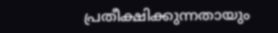പ്രതീക്ഷിക്കുന്നതായും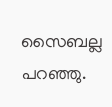സൈബല്ല പറഞ്ഞു.